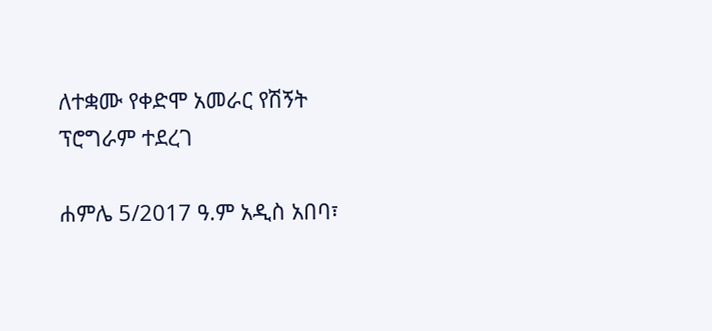ለተቋሙ የቀድሞ አመራር የሽኝት ፕሮግራም ተደረገ

ሐምሌ 5/2017 ዓ.ም አዲስ አበባ፣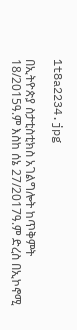1t8a2234.jpg

በኢትዮጵያ ስታቲስቲክስ አገልግሎት ከጥቅምት 18/2015ዓ.ም እስከ ሰኔ 27/2017ዓ.ም ድረስ በኢኮኖሚ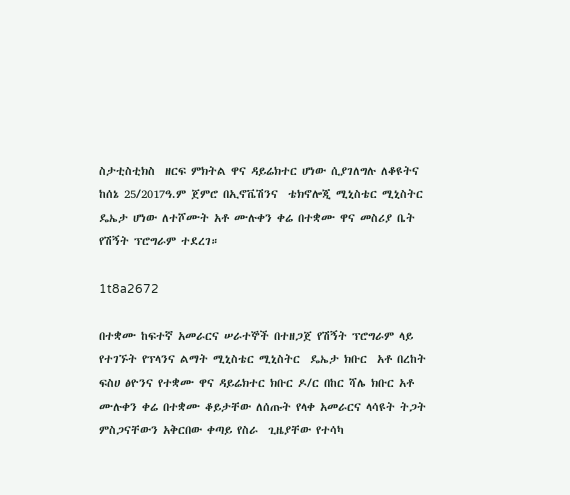ስታቲስቲክስ  ዘርፍ ምክትል ዋና ዳይሬክተር ሆነው ሲያገለግሉ ለቆዩትና ከሰኔ 25/2017ዓ.ም ጀምሮ በኢኖቬሽንና  ቴክኖሎጂ ሚኒስቴር ሚኒስትር ዴኤታ ሆነው ለተሾሙት አቶ ሙሉቀን ቀሬ በተቋሙ ዋና መስሪያ ቤት የሽኝት ፕሮግራም ተደረገ።

1t8a2672

በተቋሙ ከፍተኛ አመራርና ሠራተኞች በተዘጋጀ የሽኝት ፕሮግራም ላይ የተገኙት የፕላንና ልማት ሚኒስቴር ሚኒስትር  ዴኤታ ክቡር  አቶ በረከት ፍስሀ ፅዮንና የተቋሙ ዋና ዳይሬክተር ክቡር ዶ/ር በከር ሻሌ ክቡር አቶ ሙሉቀን ቀሬ በተቋሙ ቆይታቸው ለሰጡት የላቀ አመራርና ላሳዩት ትጋት ምስጋናቸውን አቅርበው ቀጣይ የስራ  ጊዜያቸው የተሳካ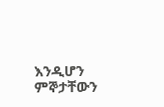እንዲሆን ምኞታቸውን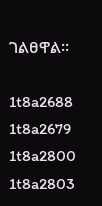ገልፀዋል።

1t8a2688
1t8a2679
1t8a2800
1t8a2803